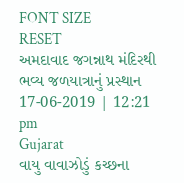FONT SIZE
RESET
અમદાવાદ જગન્નાથ મંદિરથી ભવ્ય જળયાત્રાનું પ્રસ્થાન
17-06-2019 | 12:21 pm
Gujarat
વાયુ વાવાઝોડું કચ્છના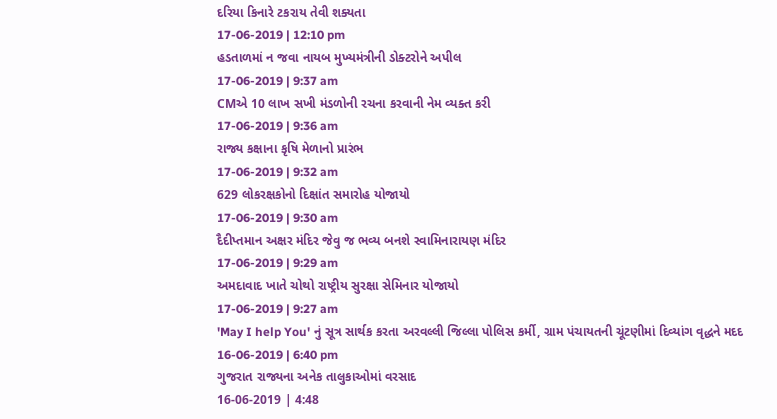દરિયા કિનારે ટકરાય તેવી શક્યતા
17-06-2019 | 12:10 pm
હડતાળમાં ન જવા નાયબ મુખ્યમંત્રીની ડોક્ટરોને અપીલ
17-06-2019 | 9:37 am
CMએ 10 લાખ સખી મંડળોની રચના કરવાની નેમ વ્યક્ત કરી
17-06-2019 | 9:36 am
રાજ્ય કક્ષાના કૃષિ મેળાનો પ્રારંભ
17-06-2019 | 9:32 am
629 લોકરક્ષકોનો દિક્ષાંત સમારોહ યોજાયો
17-06-2019 | 9:30 am
દૈદીપ્તમાન અક્ષર મંદિર જેવુ જ ભવ્ય બનશે સ્વામિનારાયણ મંદિર
17-06-2019 | 9:29 am
અમદાવાદ ખાતે ચોથો રાષ્ટ્રીય સુરક્ષા સેમિનાર યોજાયો
17-06-2019 | 9:27 am
'May I help You' નું સૂત્ર સાર્થક કરતા અરવલ્લી જિલ્લા પોલિસ કર્મી, ગ્રામ પંચાયતની ચૂંટણીમાં દિવ્યાંગ વૃદ્ધને મદદ
16-06-2019 | 6:40 pm
ગુજરાત રાજ્યના અનેક તાલુકાઓમાં વરસાદ
16-06-2019 | 4:48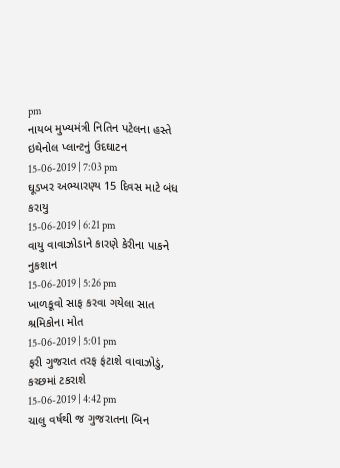pm
નાયબ મુખ્યમંત્રી નિતિન પટેલના હસ્તે ઇથેનોલ પ્લાન્ટનું ઉદઘાટન
15-06-2019 | 7:03 pm
ઘૂડખર અભ્યારણ્ય 15 દિવસ માટે બંધ કરાયુ
15-06-2019 | 6:21 pm
વાયુ વાવાઝોડાને કારણે કેરીના પાકને નુકશાન
15-06-2019 | 5:26 pm
ખાળકૂવો સાફ કરવા ગયેલા સાત શ્રમિકોના મોત
15-06-2019 | 5:01 pm
ફરી ગુજરાત તરફ ફંટાશે વાવાઝોડું, કચ્છમાં ટકરાશે
15-06-2019 | 4:42 pm
ચાલુ વર્ષથી જ ગુજરાતના બિન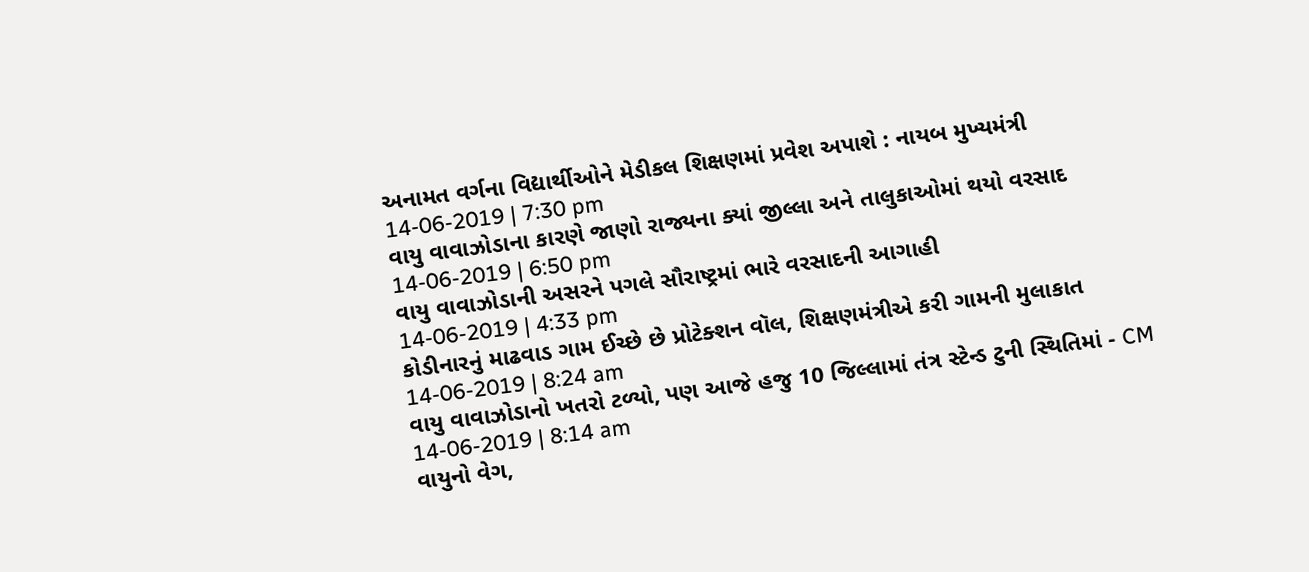અનામત વર્ગના વિદ્યાર્થીઓને મેડીકલ શિક્ષણમાં પ્રવેશ અપાશે : નાયબ મુખ્યમંત્રી
14-06-2019 | 7:30 pm
વાયુ વાવાઝોડાના કારણે જાણો રાજ્યના ક્યાં જીલ્લા અને તાલુકાઓમાં થયો વરસાદ
14-06-2019 | 6:50 pm
વાયુ વાવાઝોડાની અસરને પગલે સૌરાષ્ટ્રમાં ભારે વરસાદની આગાહી
14-06-2019 | 4:33 pm
કોડીનારનું માઢવાડ ગામ ઈચ્છે છે પ્રોટેક્શન વૉલ, શિક્ષણમંત્રીએ કરી ગામની મુલાકાત
14-06-2019 | 8:24 am
વાયુ વાવાઝોડાનો ખતરો ટળ્યો, પણ આજે હજુ 10 જિલ્લામાં તંત્ર સ્ટેન્ડ ટુની સ્થિતિમાં - CM
14-06-2019 | 8:14 am
વાયુનો વેગ,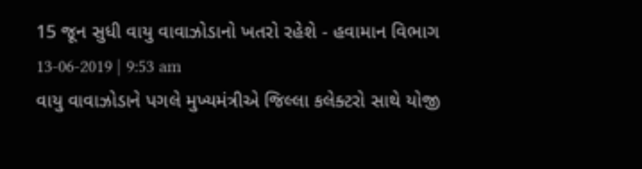15 જૂન સુધી વાયુ વાવાઝોડાનો ખતરો રહેશે - હવામાન વિભાગ
13-06-2019 | 9:53 am
વાયુ વાવાઝોડાને પગલે મુખ્યમંત્રીએ જિલ્લા કલેક્ટરો સાથે યોજી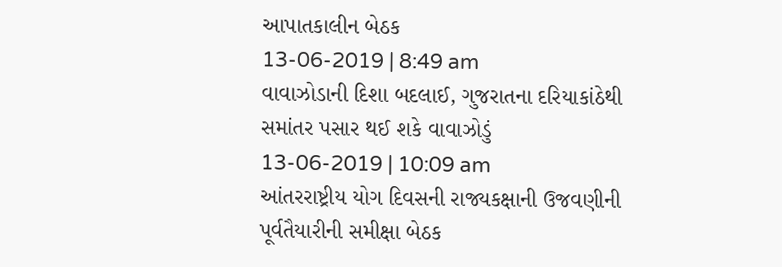આપાતકાલીન બેઠક
13-06-2019 | 8:49 am
વાવાઝોડાની દિશા બદલાઈ, ગુજરાતના દરિયાકાંઠેથી સમાંતર પસાર થઈ શકે વાવાઝોડું
13-06-2019 | 10:09 am
આંતરરાષ્ટ્રીય યોગ દિવસની રાજ્યકક્ષાની ઉજવણીની પૂર્વતૈયારીની સમીક્ષા બેઠક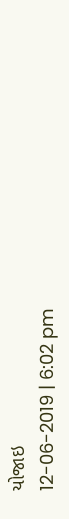યોજાઇ
12-06-2019 | 6:02 pm